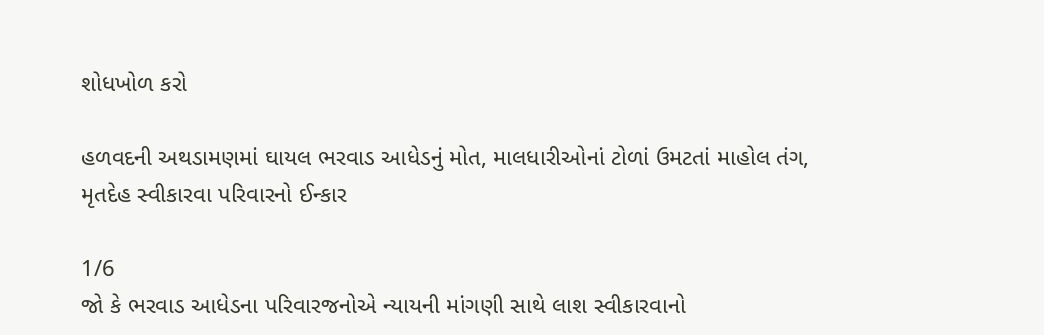શોધખોળ કરો

હળવદની અથડામણમાં ઘાયલ ભરવાડ આધેડનું મોત, માલધારીઓનાં ટોળાં ઉમટતાં માહોલ તંગ, મૃતદેહ સ્વીકારવા પરિવારનો ઈન્કાર

1/6
જો કે ભરવાડ આધેડના પરિવારજનોએ ન્યાયની માંગણી સાથે લાશ સ્વીકારવાનો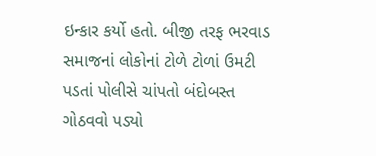ઇન્કાર કર્યો હતો. બીજી તરફ ભરવાડ સમાજનાં લોકોનાં ટોળે ટોળાં ઉમટી પડતાં પોલીસે ચાંપતો બંદોબસ્ત ગોઠવવો પડ્યો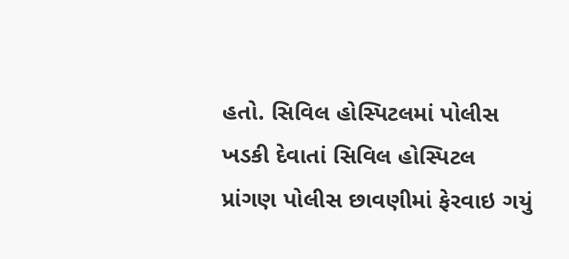હતો. સિવિલ હોસ્પિટલમાં પોલીસ ખડકી દેવાતાં સિવિલ હોસ્પિટલ પ્રાંગણ પોલીસ છાવણીમાં ફેરવાઇ ગયું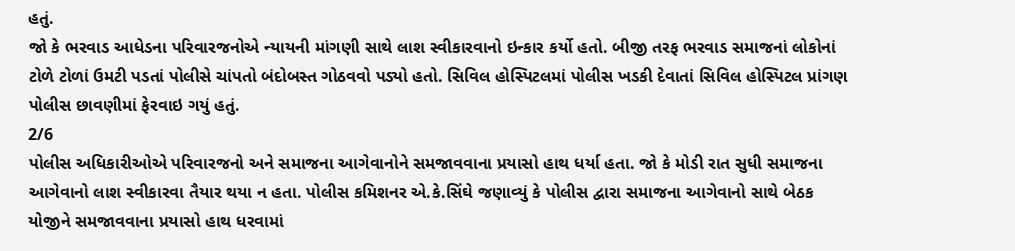હતું.
જો કે ભરવાડ આધેડના પરિવારજનોએ ન્યાયની માંગણી સાથે લાશ સ્વીકારવાનો ઇન્કાર કર્યો હતો. બીજી તરફ ભરવાડ સમાજનાં લોકોનાં ટોળે ટોળાં ઉમટી પડતાં પોલીસે ચાંપતો બંદોબસ્ત ગોઠવવો પડ્યો હતો. સિવિલ હોસ્પિટલમાં પોલીસ ખડકી દેવાતાં સિવિલ હોસ્પિટલ પ્રાંગણ પોલીસ છાવણીમાં ફેરવાઇ ગયું હતું.
2/6
પોલીસ અધિકારીઓએ પરિવારજનો અને સમાજના આગેવાનોને સમજાવવાના પ્રયાસો હાથ ધર્યા હતા. જો કે મોડી રાત સુધી સમાજના આગેવાનો લાશ સ્વીકારવા તૈયાર થયા ન હતા. પોલીસ કમિશનર એ.કે.સિંઘે જણાવ્યું કે પોલીસ દ્વારા સમાજના આગેવાનો સાથે બેઠક યોજીને સમજાવવાના પ્રયાસો હાથ ધરવામાં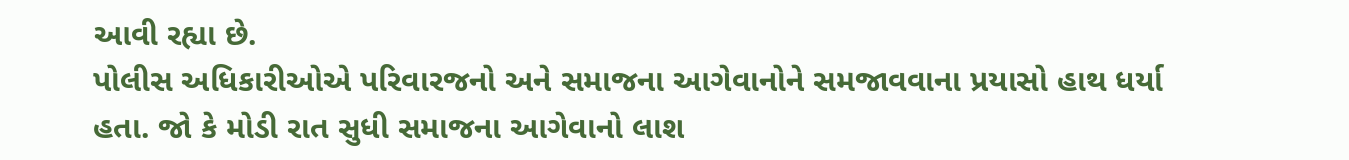આવી રહ્યા છે.
પોલીસ અધિકારીઓએ પરિવારજનો અને સમાજના આગેવાનોને સમજાવવાના પ્રયાસો હાથ ધર્યા હતા. જો કે મોડી રાત સુધી સમાજના આગેવાનો લાશ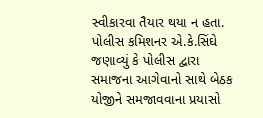સ્વીકારવા તૈયાર થયા ન હતા. પોલીસ કમિશનર એ.કે.સિંઘે જણાવ્યું કે પોલીસ દ્વારા સમાજના આગેવાનો સાથે બેઠક યોજીને સમજાવવાના પ્રયાસો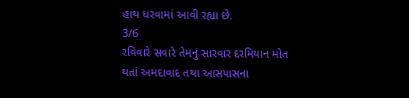હાથ ધરવામાં આવી રહ્યા છે.
3/6
રવિવારે સવારે તેમનું સારવાર દરમિયાન મોત થતાં અમદાવાદ તથા આસપાસના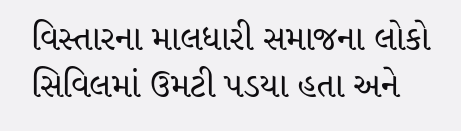વિસ્તારના માલધારી સમાજના લોકો સિવિલમાં ઉમટી પડયા હતા અને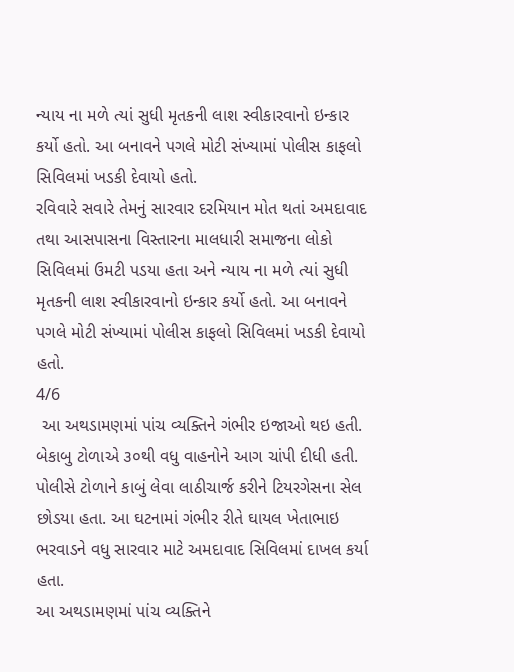ન્યાય ના મળે ત્યાં સુધી મૃતકની લાશ સ્વીકારવાનો ઇન્કાર કર્યો હતો. આ બનાવને પગલે મોટી સંખ્યામાં પોલીસ કાફલો સિવિલમાં ખડકી દેવાયો હતો.
રવિવારે સવારે તેમનું સારવાર દરમિયાન મોત થતાં અમદાવાદ તથા આસપાસના વિસ્તારના માલધારી સમાજના લોકો સિવિલમાં ઉમટી પડયા હતા અને ન્યાય ના મળે ત્યાં સુધી મૃતકની લાશ સ્વીકારવાનો ઇન્કાર કર્યો હતો. આ બનાવને પગલે મોટી સંખ્યામાં પોલીસ કાફલો સિવિલમાં ખડકી દેવાયો હતો.
4/6
 આ અથડામણમાં પાંચ વ્યક્તિને ગંભીર ઇજાઓ થઇ હતી. બેકાબુ ટોળાએ ૩૦થી વધુ વાહનોને આગ ચાંપી દીધી હતી. પોલીસે ટોળાને કાબું લેવા લાઠીચાર્જ કરીને ટિયરગેસના સેલ છોડયા હતા. આ ઘટનામાં ગંભીર રીતે ઘાયલ ખેતાભાઇ ભરવાડને વધુ સારવાર માટે અમદાવાદ સિવિલમાં દાખલ કર્યા હતા.
આ અથડામણમાં પાંચ વ્યક્તિને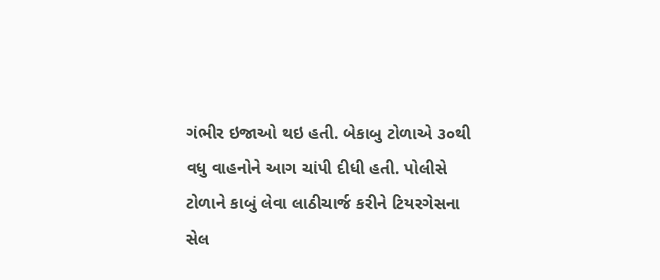ગંભીર ઇજાઓ થઇ હતી. બેકાબુ ટોળાએ ૩૦થી વધુ વાહનોને આગ ચાંપી દીધી હતી. પોલીસે ટોળાને કાબું લેવા લાઠીચાર્જ કરીને ટિયરગેસના સેલ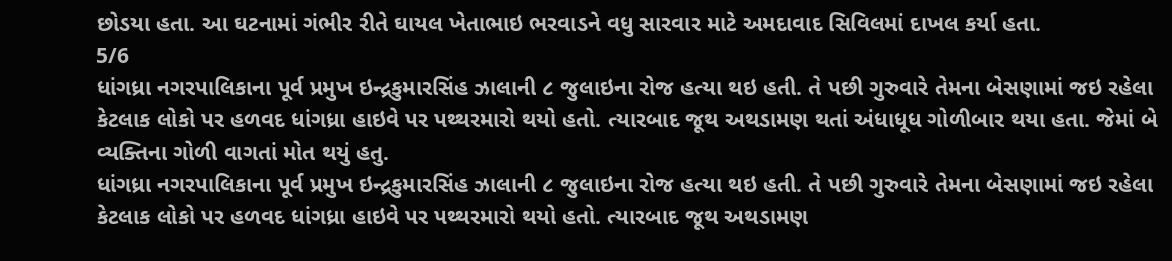છોડયા હતા. આ ઘટનામાં ગંભીર રીતે ઘાયલ ખેતાભાઇ ભરવાડને વધુ સારવાર માટે અમદાવાદ સિવિલમાં દાખલ કર્યા હતા.
5/6
ધાંગધ્રા નગરપાલિકાના પૂર્વ પ્રમુખ ઇન્દ્રકુમારસિંહ ઝાલાની ૮ જુલાઇના રોજ હત્યા થઇ હતી. તે પછી ગુરુવારે તેમના બેસણામાં જઇ રહેલા કેટલાક લોકો પર હળવદ ધાંગધ્રા હાઇવે પર પથ્થરમારો થયો હતો. ત્યારબાદ જૂથ અથડામણ થતાં અંધાધૂધ ગોળીબાર થયા હતા. જેમાં બે વ્યક્તિના ગોળી વાગતાં મોત થયું હતુ.
ધાંગધ્રા નગરપાલિકાના પૂર્વ પ્રમુખ ઇન્દ્રકુમારસિંહ ઝાલાની ૮ જુલાઇના રોજ હત્યા થઇ હતી. તે પછી ગુરુવારે તેમના બેસણામાં જઇ રહેલા કેટલાક લોકો પર હળવદ ધાંગધ્રા હાઇવે પર પથ્થરમારો થયો હતો. ત્યારબાદ જૂથ અથડામણ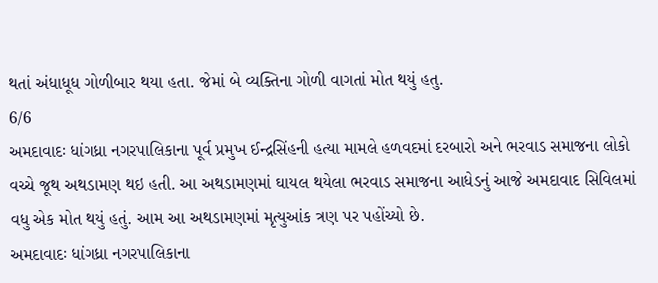થતાં અંધાધૂધ ગોળીબાર થયા હતા. જેમાં બે વ્યક્તિના ગોળી વાગતાં મોત થયું હતુ.
6/6
અમદાવાદઃ ધાંગધ્રા નગરપાલિકાના પૂર્વ પ્રમુખ ઈન્દ્રસિંહની હત્યા મામલે હળવદમાં દરબારો અને ભરવાડ સમાજના લોકો વચ્ચે જૂથ અથડામણ થઇ હતી. આ અથડામણમાં ઘાયલ થયેલા ભરવાડ સમાજના આધેડનું આજે અમદાવાદ સિવિલમાં વધુ એક મોત થયું હતું. આમ આ અથડામણમાં મૃત્યુઆંક ત્રણ પર પહોંચ્યો છે.
અમદાવાદઃ ધાંગધ્રા નગરપાલિકાના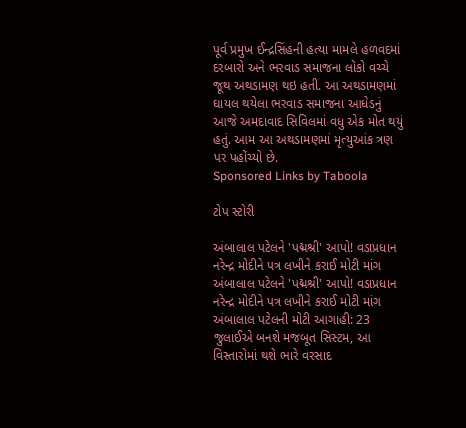પૂર્વ પ્રમુખ ઈન્દ્રસિંહની હત્યા મામલે હળવદમાં દરબારો અને ભરવાડ સમાજના લોકો વચ્ચે જૂથ અથડામણ થઇ હતી. આ અથડામણમાં ઘાયલ થયેલા ભરવાડ સમાજના આધેડનું આજે અમદાવાદ સિવિલમાં વધુ એક મોત થયું હતું. આમ આ અથડામણમાં મૃત્યુઆંક ત્રણ પર પહોંચ્યો છે.
Sponsored Links by Taboola

ટોપ સ્ટોરી

અંબાલાલ પટેલને 'પદ્મશ્રી' આપો! વડાપ્રધાન નરેન્દ્ર મોદીને પત્ર લખીને કરાઈ મોટી માંગ
અંબાલાલ પટેલને 'પદ્મશ્રી' આપો! વડાપ્રધાન નરેન્દ્ર મોદીને પત્ર લખીને કરાઈ મોટી માંગ
અંબાલાલ પટેલની મોટી આગાહી: 23 જુલાઈએ બનશે મજબૂત સિસ્ટમ, આ વિસ્તારોમાં થશે ભારે વરસાદ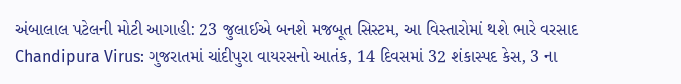અંબાલાલ પટેલની મોટી આગાહી: 23 જુલાઈએ બનશે મજબૂત સિસ્ટમ, આ વિસ્તારોમાં થશે ભારે વરસાદ
Chandipura Virus: ગુજરાતમાં ચાંદીપુરા વાયરસનો આતંક, 14 દિવસમાં 32 શંકાસ્પદ કેસ, 3 ના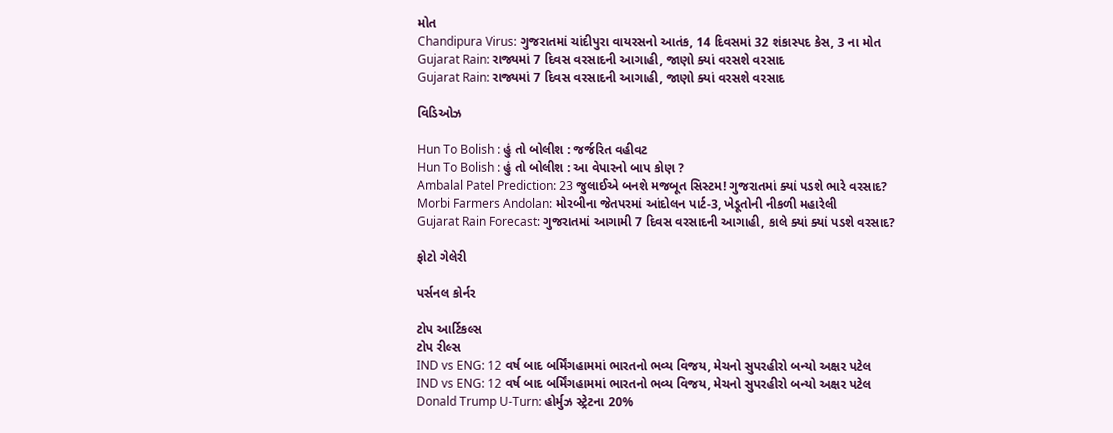મોત
Chandipura Virus: ગુજરાતમાં ચાંદીપુરા વાયરસનો આતંક, 14 દિવસમાં 32 શંકાસ્પદ કેસ, 3 ના મોત
Gujarat Rain: રાજ્યમાં 7 દિવસ વરસાદની આગાહી, જાણો ક્યાં વરસશે વરસાદ
Gujarat Rain: રાજ્યમાં 7 દિવસ વરસાદની આગાહી, જાણો ક્યાં વરસશે વરસાદ

વિડિઓઝ

Hun To Bolish : હું તો બોલીશ : જર્જરિત વહીવટ
Hun To Bolish : હું તો બોલીશ : આ વેપારનો બાપ કોણ ?
Ambalal Patel Prediction: 23 જુલાઈએ બનશે મજબૂત સિસ્ટમ! ગુજરાતમાં ક્યાં પડશે ભારે વરસાદ?
Morbi Farmers Andolan: મોરબીના જેતપરમાં આંદોલન પાર્ટ-3, ખેડૂતોની નીકળી મહારેલી
Gujarat Rain Forecast: ગુજરાતમાં આગામી 7 દિવસ વરસાદની આગાહી, કાલે ક્યાં ક્યાં પડશે વરસાદ?

ફોટો ગેલેરી

પર્સનલ કોર્નર

ટોપ આર્ટિકલ્સ
ટોપ રીલ્સ
IND vs ENG: 12 વર્ષ બાદ બર્મિંગહામમાં ભારતનો ભવ્ય વિજય, મેચનો સુપરહીરો બન્યો અક્ષર પટેલ
IND vs ENG: 12 વર્ષ બાદ બર્મિંગહામમાં ભારતનો ભવ્ય વિજય, મેચનો સુપરહીરો બન્યો અક્ષર પટેલ
Donald Trump U-Turn: હોર્મુઝ સ્ટ્રેટના 20%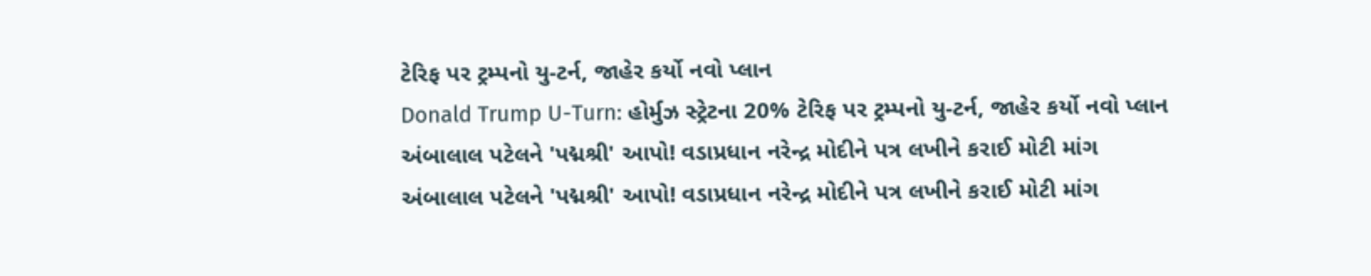ટેરિફ પર ટ્રમ્પનો યુ-ટર્ન, જાહેર કર્યો નવો પ્લાન
Donald Trump U-Turn: હોર્મુઝ સ્ટ્રેટના 20% ટેરિફ પર ટ્રમ્પનો યુ-ટર્ન, જાહેર કર્યો નવો પ્લાન
અંબાલાલ પટેલને 'પદ્મશ્રી' આપો! વડાપ્રધાન નરેન્દ્ર મોદીને પત્ર લખીને કરાઈ મોટી માંગ
અંબાલાલ પટેલને 'પદ્મશ્રી' આપો! વડાપ્રધાન નરેન્દ્ર મોદીને પત્ર લખીને કરાઈ મોટી માંગ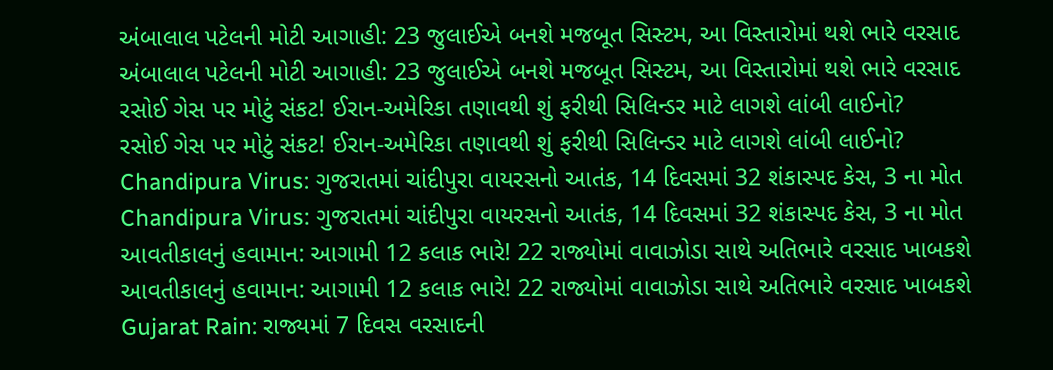અંબાલાલ પટેલની મોટી આગાહી: 23 જુલાઈએ બનશે મજબૂત સિસ્ટમ, આ વિસ્તારોમાં થશે ભારે વરસાદ
અંબાલાલ પટેલની મોટી આગાહી: 23 જુલાઈએ બનશે મજબૂત સિસ્ટમ, આ વિસ્તારોમાં થશે ભારે વરસાદ
રસોઈ ગેસ પર મોટું સંકટ! ઈરાન-અમેરિકા તણાવથી શું ફરીથી સિલિન્ડર માટે લાગશે લાંબી લાઈનો?
રસોઈ ગેસ પર મોટું સંકટ! ઈરાન-અમેરિકા તણાવથી શું ફરીથી સિલિન્ડર માટે લાગશે લાંબી લાઈનો?
Chandipura Virus: ગુજરાતમાં ચાંદીપુરા વાયરસનો આતંક, 14 દિવસમાં 32 શંકાસ્પદ કેસ, 3 ના મોત
Chandipura Virus: ગુજરાતમાં ચાંદીપુરા વાયરસનો આતંક, 14 દિવસમાં 32 શંકાસ્પદ કેસ, 3 ના મોત
આવતીકાલનું હવામાન: આગામી 12 કલાક ભારે! 22 રાજ્યોમાં વાવાઝોડા સાથે અતિભારે વરસાદ ખાબકશે
આવતીકાલનું હવામાન: આગામી 12 કલાક ભારે! 22 રાજ્યોમાં વાવાઝોડા સાથે અતિભારે વરસાદ ખાબકશે
Gujarat Rain: રાજ્યમાં 7 દિવસ વરસાદની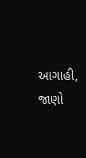આગાહી, જાણો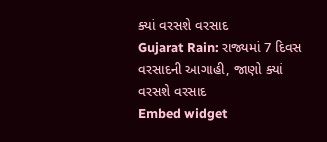ક્યાં વરસશે વરસાદ
Gujarat Rain: રાજ્યમાં 7 દિવસ વરસાદની આગાહી, જાણો ક્યાં વરસશે વરસાદ
Embed widget